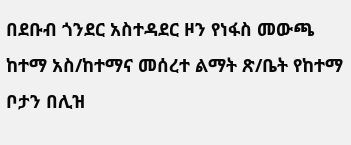በደቡብ ጎንደር አስተዳደር ዞን የነፋስ መውጫ ከተማ አስ/ከተማና መሰረተ ልማት ጽ/ቤት የከተማ ቦታን በሊዝ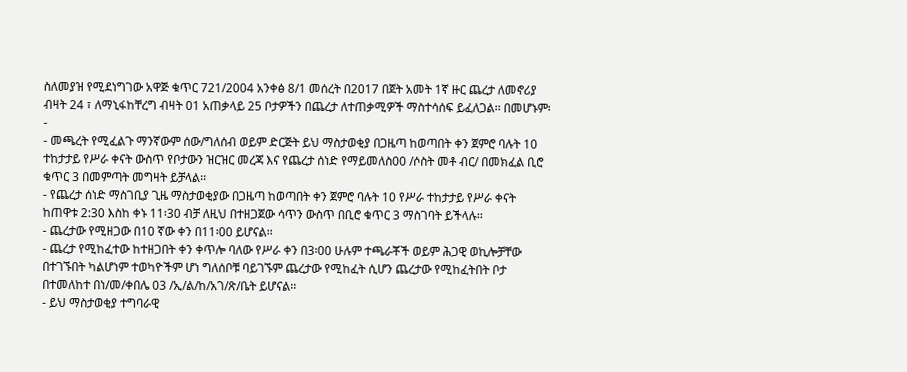ስለመያዝ የሚደነግገው አዋጅ ቁጥር 721/2004 አንቀፅ 8/1 መሰረት በ2017 በጀት አመት 1ኛ ዙር ጨረታ ለመኖሪያ ብዛት 24 ፣ ለማኒፋከቸረግ ብዛት 01 አጠቃላይ 25 ቦታዎችን በጨረታ ለተጠቃሚዎች ማስተሳሰፍ ይፈለጋል፡፡ በመሆኑም፡-
- መጫረት የሚፈልጉ ማንኛውም ሰው/ግለሰብ ወይም ድርጅት ይህ ማስታወቂያ በጋዜጣ ከወጣበት ቀን ጀምሮ ባሉት 10 ተከታታይ የሥራ ቀናት ውስጥ የቦታውን ዝርዝር መረጃ እና የጨረታ ሰነድ የማይመለስ00 /ሶስት መቶ ብር/ በመክፈል ቢሮ ቁጥር 3 በመምጣት መግዛት ይቻላል፡፡
- የጨረታ ሰነድ ማስገቢያ ጊዜ ማስታወቂያው በጋዜጣ ከወጣበት ቀን ጀምሮ ባሉት 10 የሥራ ተከታታይ የሥራ ቀናት ከጠዋቱ 2:30 እስከ ቀኑ 11፡30 ብቻ ለዚህ በተዘጋጀው ሳጥን ውስጥ በቢሮ ቁጥር 3 ማስገባት ይችላሉ፡፡
- ጨረታው የሚዘጋው በ10 ኛው ቀን በ11፡00 ይሆናል፡፡
- ጨረታ የሚከፈተው ከተዘጋበት ቀን ቀጥሎ ባለው የሥራ ቀን በ3፡00 ሁሉም ተጫራቾች ወይም ሕጋዊ ወኪሎቻቸው በተገኙበት ካልሆነም ተወካዮችም ሆነ ግለሰቦቹ ባይገኙም ጨረታው የሚከፈት ሲሆን ጨረታው የሚከፈትበት ቦታ በተመለከተ በነ/መ/ቀበሌ 03 /ኢ/ል/ከ/አገ/ጽ/ቤት ይሆናል፡፡
- ይህ ማስታወቂያ ተግባራዊ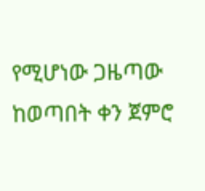የሚሆነው ጋዜጣው ከወጣበት ቀን ጀምሮ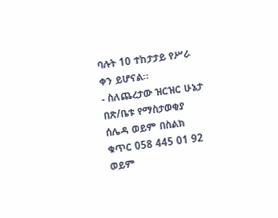ባሉት 10 ተከታታይ የሥራ ቀን ይሆናል፡፡
- ስለጨረታው ዝርዝር ሁኔታ በጽ/ቤቱ የማስታወቂያ ሰሌዳ ወይም በስልክ ቁጥር 058 445 01 92 ወይም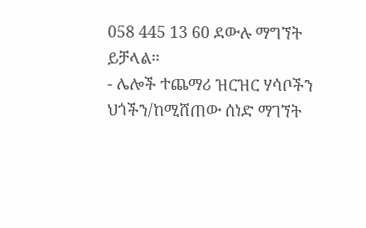058 445 13 60 ደውሉ ማግኘት ይቻላል፡፡
- ሌሎች ተጨማሪ ዝርዝር ሃሳቦችን ህጎችን/ከሚሸጠው ሰነድ ማገኘት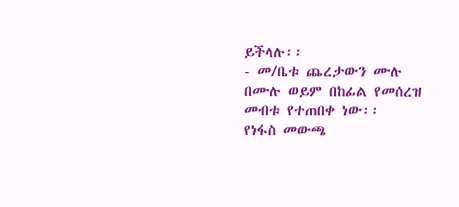ይችላሉ፡፡
- መ/ቤቱ ጨረታውን ሙሉ በሙሉ ወይም በከፊል የመሰረዝ መብቱ የተጠበቀ ነው፡፡
የነፋስ መውጫ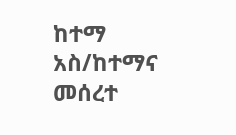ከተማ አስ/ከተማና መሰረተ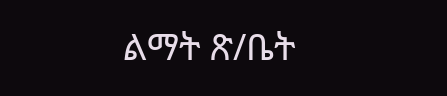ልማት ጽ/ቤት